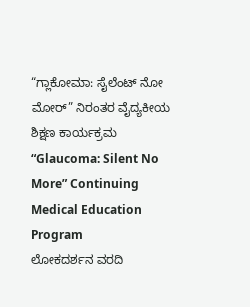“ಗ್ಲಾಕೋಮಾ: ಸೈಲೆಂಟ್ ನೋ ಮೋರ್” ನಿರಂತರ ವೈದ್ಯಕೀಯ ಶಿಕ್ಷಣ ಕಾರ್ಯಕ್ರಮ
“Glaucoma: Silent No More” Continuing Medical Education Program
ಲೋಕದರ್ಶನ ವರದಿ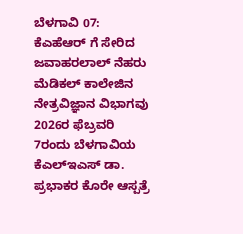ಬೆಳಗಾವಿ 07: ಕೆಎಹೆಆರ್ ಗೆ ಸೇರಿದ ಜವಾಹರಲಾಲ್ ನೆಹರು ಮೆಡಿಕಲ್ ಕಾಲೇಜಿನ ನೇತ್ರವಿಜ್ಞಾನ ವಿಭಾಗವು 2026ರ ಫೆಬ್ರವರಿ 7ರಂದು ಬೆಳಗಾವಿಯ ಕೆಎಲ್ಇಎಸ್ ಡಾ. ಪ್ರಭಾಕರ ಕೊರೇ ಆಸ್ಪತ್ರೆ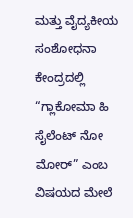ಮತ್ತು ವೈದ್ಯಕೀಯ ಸಂಶೋಧನಾ ಕೇಂದ್ರದಲ್ಲಿ “ಗ್ಲಾಕೋಮಾ ಹಿ ಸೈಲೆಂಟ್ ನೋ ಮೋರ್” ಎಂಬ ವಿಷಯದ ಮೇಲೆ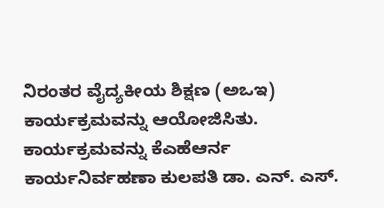ನಿರಂತರ ವೈದ್ಯಕೀಯ ಶಿಕ್ಷಣ (ಅಒಇ) ಕಾರ್ಯಕ್ರಮವನ್ನು ಆಯೋಜಿಸಿತು.
ಕಾರ್ಯಕ್ರಮವನ್ನು ಕೆಎಹೆಆರ್ನ ಕಾರ್ಯನಿರ್ವಹಣಾ ಕುಲಪತಿ ಡಾ. ಎನ್. ಎಸ್.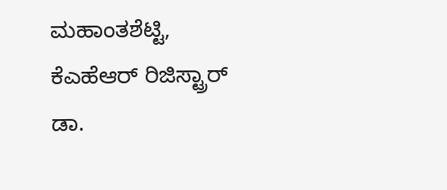ಮಹಾಂತಶೆಟ್ಟಿ, ಕೆಎಹೆಆರ್ ರಿಜಿಸ್ಟ್ರಾರ್ ಡಾ.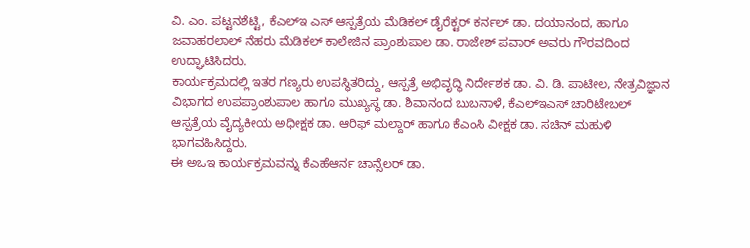ವಿ. ಎಂ. ಪಟ್ಟನಶೆಟ್ಟಿ, ಕೆಎಲ್ಇ ಎಸ್ ಆಸ್ಪತ್ರೆಯ ಮೆಡಿಕಲ್ ಡೈರೆಕ್ಟರ್ ಕರ್ನಲ್ ಡಾ. ದಯಾನಂದ, ಹಾಗೂ ಜವಾಹರಲಾಲ್ ನೆಹರು ಮೆಡಿಕಲ್ ಕಾಲೇಜಿನ ಪ್ರಾಂಶುಪಾಲ ಡಾ. ರಾಜೇಶ್ ಪವಾರ್ ಅವರು ಗೌರವದಿಂದ ಉದ್ಘಾಟಿಸಿದರು.
ಕಾರ್ಯಕ್ರಮದಲ್ಲಿ ಇತರ ಗಣ್ಯರು ಉಪಸ್ಥಿತರಿದ್ದು, ಆಸ್ಪತ್ರೆ ಅಭಿವೃದ್ಧಿ ನಿರ್ದೇಶಕ ಡಾ. ವಿ. ಡಿ. ಪಾಟೀಲ, ನೇತ್ರವಿಜ್ಞಾನ ವಿಭಾಗದ ಉಪಪ್ರಾಂಶುಪಾಲ ಹಾಗೂ ಮುಖ್ಯಸ್ಥ ಡಾ. ಶಿವಾನಂದ ಬುಬನಾಳೆ, ಕೆಎಲ್ಇಎಸ್ ಚಾರಿಟೇಬಲ್ ಆಸ್ಪತ್ರೆಯ ವೈದ್ಯಕೀಯ ಅಧೀಕ್ಷಕ ಡಾ. ಆರಿಫ್ ಮಲ್ದಾರ್ ಹಾಗೂ ಕೆಎಂಸಿ ವೀಕ್ಷಕ ಡಾ. ಸಚಿನ್ ಮಹುಳಿ ಭಾಗವಹಿಸಿದ್ದರು.
ಈ ಅಒಇ ಕಾರ್ಯಕ್ರಮವನ್ನು ಕೆಎಹೆಆರ್ನ ಚಾನ್ಸೆಲರ್ ಡಾ.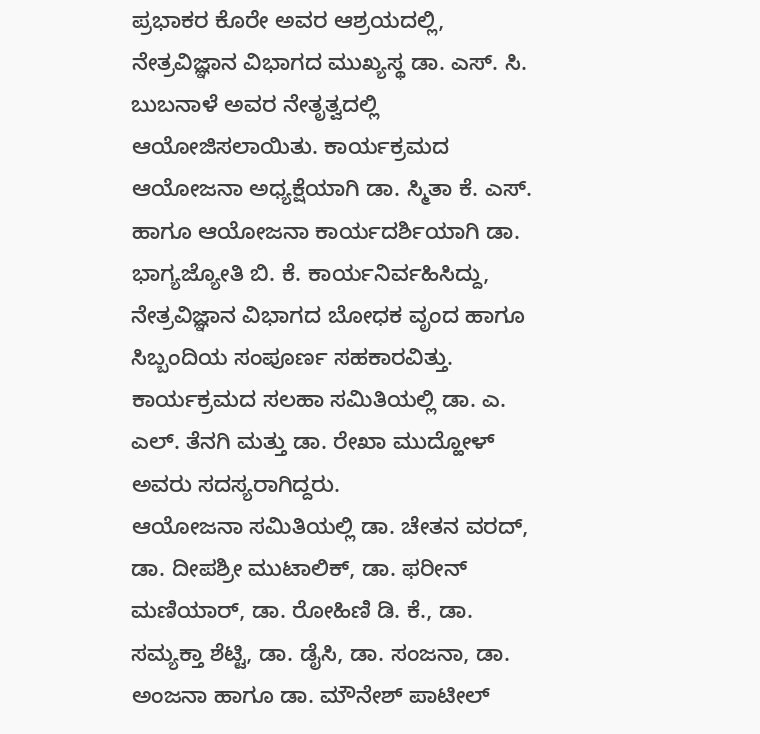ಪ್ರಭಾಕರ ಕೊರೇ ಅವರ ಆಶ್ರಯದಲ್ಲಿ, ನೇತ್ರವಿಜ್ಞಾನ ವಿಭಾಗದ ಮುಖ್ಯಸ್ಥ ಡಾ. ಎಸ್. ಸಿ. ಬುಬನಾಳೆ ಅವರ ನೇತೃತ್ವದಲ್ಲಿ ಆಯೋಜಿಸಲಾಯಿತು. ಕಾರ್ಯಕ್ರಮದ ಆಯೋಜನಾ ಅಧ್ಯಕ್ಷೆಯಾಗಿ ಡಾ. ಸ್ಮಿತಾ ಕೆ. ಎಸ್. ಹಾಗೂ ಆಯೋಜನಾ ಕಾರ್ಯದರ್ಶಿಯಾಗಿ ಡಾ. ಭಾಗ್ಯಜ್ಯೋತಿ ಬಿ. ಕೆ. ಕಾರ್ಯನಿರ್ವಹಿಸಿದ್ದು, ನೇತ್ರವಿಜ್ಞಾನ ವಿಭಾಗದ ಬೋಧಕ ವೃಂದ ಹಾಗೂ ಸಿಬ್ಬಂದಿಯ ಸಂಪೂರ್ಣ ಸಹಕಾರವಿತ್ತು.
ಕಾರ್ಯಕ್ರಮದ ಸಲಹಾ ಸಮಿತಿಯಲ್ಲಿ ಡಾ. ಎ. ಎಲ್. ತೆನಗಿ ಮತ್ತು ಡಾ. ರೇಖಾ ಮುದ್ಹೋಳ್ ಅವರು ಸದಸ್ಯರಾಗಿದ್ದರು.
ಆಯೋಜನಾ ಸಮಿತಿಯಲ್ಲಿ ಡಾ. ಚೇತನ ವರದ್, ಡಾ. ದೀಪಶ್ರೀ ಮುಟಾಲಿಕ್, ಡಾ. ಫರೀನ್ ಮಣಿಯಾರ್, ಡಾ. ರೋಹಿಣಿ ಡಿ. ಕೆ., ಡಾ. ಸಮ್ಯಕ್ತಾ ಶೆಟ್ಟಿ, ಡಾ. ಡೈಸಿ, ಡಾ. ಸಂಜನಾ, ಡಾ. ಅಂಜನಾ ಹಾಗೂ ಡಾ. ಮೌನೇಶ್ ಪಾಟೀಲ್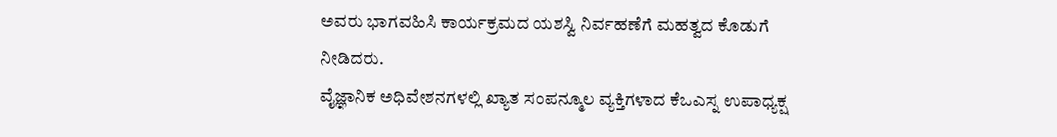ಅವರು ಭಾಗವಹಿಸಿ ಕಾರ್ಯಕ್ರಮದ ಯಶಸ್ವಿ ನಿರ್ವಹಣೆಗೆ ಮಹತ್ವದ ಕೊಡುಗೆ ನೀಡಿದರು.
ವೈಜ್ಞಾನಿಕ ಅಧಿವೇಶನಗಳಲ್ಲಿ ಖ್ಯಾತ ಸಂಪನ್ಮೂಲ ವ್ಯಕ್ತಿಗಳಾದ ಕೆಒಎಸ್ನ ಉಪಾಧ್ಯಕ್ಷ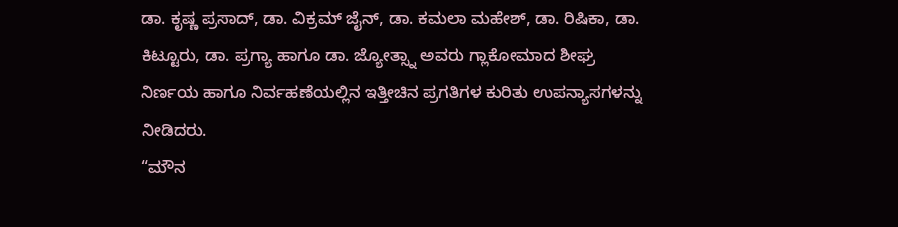ಡಾ. ಕೃಷ್ಣ ಪ್ರಸಾದ್, ಡಾ. ವಿಕ್ರಮ್ ಜೈನ್, ಡಾ. ಕಮಲಾ ಮಹೇಶ್, ಡಾ. ರಿಷಿಕಾ, ಡಾ. ಕಿಟ್ಟೂರು, ಡಾ. ಪ್ರಗ್ಯಾ ಹಾಗೂ ಡಾ. ಜ್ಯೋತ್ಸ್ನಾ ಅವರು ಗ್ಲಾಕೋಮಾದ ಶೀಘ್ರ ನಿರ್ಣಯ ಹಾಗೂ ನಿರ್ವಹಣೆಯಲ್ಲಿನ ಇತ್ತೀಚಿನ ಪ್ರಗತಿಗಳ ಕುರಿತು ಉಪನ್ಯಾಸಗಳನ್ನು ನೀಡಿದರು.
“ಮೌನ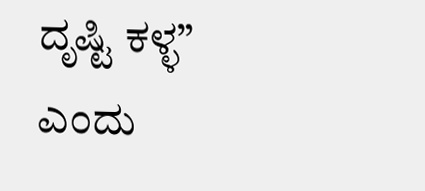ದೃಷ್ಟಿ ಕಳ್ಳ” ಎಂದು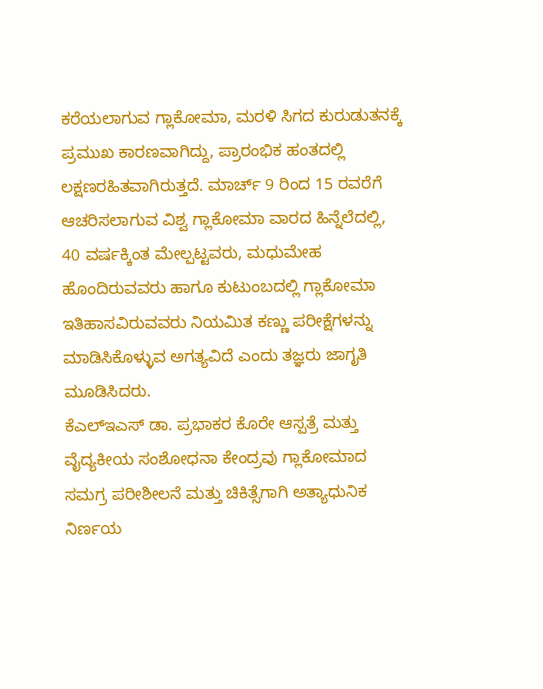ಕರೆಯಲಾಗುವ ಗ್ಲಾಕೋಮಾ, ಮರಳಿ ಸಿಗದ ಕುರುಡುತನಕ್ಕೆ ಪ್ರಮುಖ ಕಾರಣವಾಗಿದ್ದು, ಪ್ರಾರಂಭಿಕ ಹಂತದಲ್ಲಿ ಲಕ್ಷಣರಹಿತವಾಗಿರುತ್ತದೆ. ಮಾರ್ಚ್ 9 ರಿಂದ 15 ರವರೆಗೆ ಆಚರಿಸಲಾಗುವ ವಿಶ್ವ ಗ್ಲಾಕೋಮಾ ವಾರದ ಹಿನ್ನೆಲೆದಲ್ಲಿ, 40 ವರ್ಷಕ್ಕಿಂತ ಮೇಲ್ಪಟ್ಟವರು, ಮಧುಮೇಹ ಹೊಂದಿರುವವರು ಹಾಗೂ ಕುಟುಂಬದಲ್ಲಿ ಗ್ಲಾಕೋಮಾ ಇತಿಹಾಸವಿರುವವರು ನಿಯಮಿತ ಕಣ್ಣು ಪರೀಕ್ಷೆಗಳನ್ನು ಮಾಡಿಸಿಕೊಳ್ಳುವ ಅಗತ್ಯವಿದೆ ಎಂದು ತಜ್ಞರು ಜಾಗೃತಿ ಮೂಡಿಸಿದರು.
ಕೆಎಲ್ಇಎಸ್ ಡಾ. ಪ್ರಭಾಕರ ಕೊರೇ ಆಸ್ಪತ್ರೆ ಮತ್ತು ವೈದ್ಯಕೀಯ ಸಂಶೋಧನಾ ಕೇಂದ್ರವು ಗ್ಲಾಕೋಮಾದ ಸಮಗ್ರ ಪರೀಶೀಲನೆ ಮತ್ತು ಚಿಕಿತ್ಸೆಗಾಗಿ ಅತ್ಯಾಧುನಿಕ ನಿರ್ಣಯ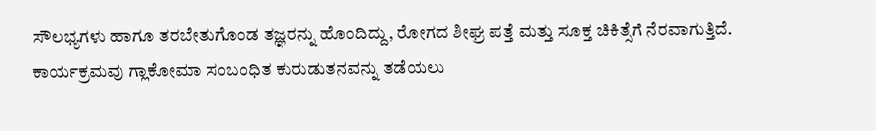ಸೌಲಭ್ಯಗಳು ಹಾಗೂ ತರಬೇತುಗೊಂಡ ತಜ್ಞರನ್ನು ಹೊಂದಿದ್ದು, ರೋಗದ ಶೀಘ್ರ ಪತ್ತೆ ಮತ್ತು ಸೂಕ್ತ ಚಿಕಿತ್ಸೆಗೆ ನೆರವಾಗುತ್ತಿದೆ.
ಕಾರ್ಯಕ್ರಮವು ಗ್ಲಾಕೋಮಾ ಸಂಬಂಧಿತ ಕುರುಡುತನವನ್ನು ತಡೆಯಲು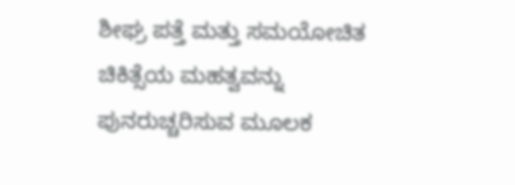ಶೀಘ್ರ ಪತ್ತೆ ಮತ್ತು ಸಮಯೋಚಿತ ಚಿಕಿತ್ಸೆಯ ಮಹತ್ವವನ್ನು ಪುನರುಚ್ಚರಿಸುವ ಮೂಲಕ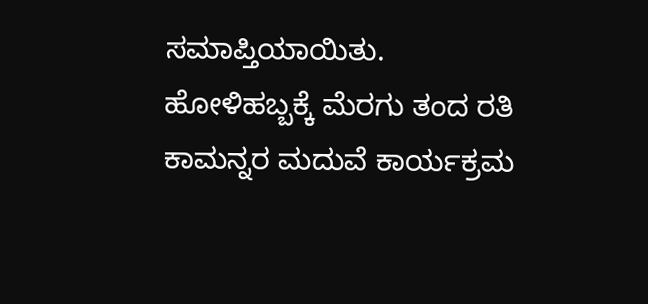ಸಮಾಪ್ತಿಯಾಯಿತು.
ಹೋಳಿಹಬ್ಬಕ್ಕೆ ಮೆರಗು ತಂದ ರತಿ ಕಾಮನ್ನರ ಮದುವೆ ಕಾರ್ಯಕ್ರಮ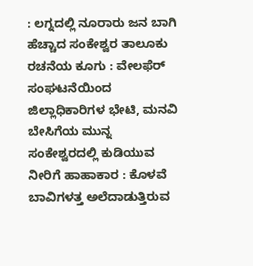: ಲಗ್ನದಲ್ಲಿ ನೂರಾರು ಜನ ಬಾಗಿ
ಹೆಚ್ಚಾದ ಸಂಕೇಶ್ವರ ತಾಲೂಕು ರಚನೆಯ ಕೂಗು : ವೇಲಫೆರ್ ಸಂಘಟನೆಯಿಂದ ಜಿಲ್ಲಾಧಿಕಾರಿಗಳ ಭೇಟಿ, ಮನವಿ
ಬೇಸಿಗೆಯ ಮುನ್ನ ಸಂಕೇಶ್ವರದಲ್ಲಿ ಕುಡಿಯುವ ನೀರಿಗೆ ಹಾಹಾಕಾರ : ಕೊಳವೆ ಬಾವಿಗಳತ್ತ ಅಲೆದಾಡುತ್ತಿರುವ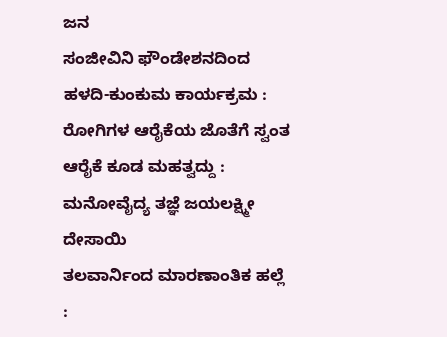ಜನ
ಸಂಜೀವಿನಿ ಫೌಂಡೇಶನದಿಂದ ಹಳದಿ-ಕುಂಕುಮ ಕಾರ್ಯಕ್ರಮ : ರೋಗಿಗಳ ಆರೈಕೆಯ ಜೊತೆಗೆ ಸ್ವಂತ ಆರೈಕೆ ಕೂಡ ಮಹತ್ವದ್ದು : ಮನೋವೈದ್ಯ ತಜ್ಞೆ ಜಯಲಕ್ಷ್ಮೀ ದೇಸಾಯಿ
ತಲವಾರ್ನಿಂದ ಮಾರಣಾಂತಿಕ ಹಲ್ಲೆ :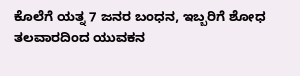ಕೊಲೆಗೆ ಯತ್ನ 7 ಜನರ ಬಂಧನ, ಇಬ್ಬರಿಗೆ ಶೋಧ
ತಲವಾರದಿಂದ ಯುವಕನ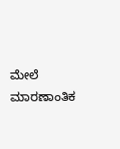ಮೇಲೆ ಮಾರಣಾಂತಿಕ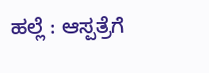ಹಲ್ಲೆ : ಆಸ್ಪತ್ರೆಗೆ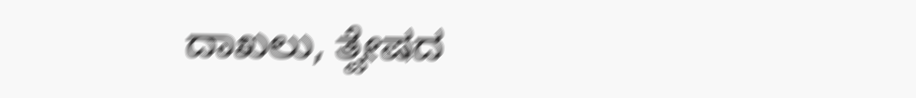ದಾಖಲು, ತ್ವೇಷದ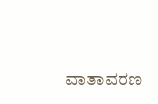ವಾತಾವರಣ